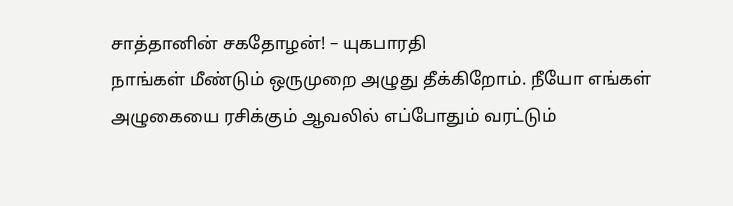சாத்தானின் சகதோழன்! – யுகபாரதி
நாங்கள் மீண்டும் ஒருமுறை அழுது தீக்கிறோம். நீயோ எங்கள் அழுகையை ரசிக்கும் ஆவலில் எப்போதும் வரட்டும்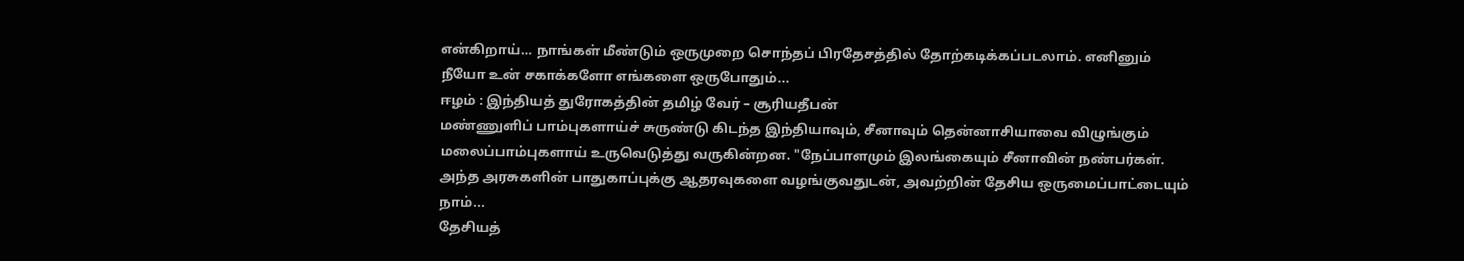என்கிறாய்… நாங்கள் மீண்டும் ஒருமுறை சொந்தப் பிரதேசத்தில் தோற்கடிக்கப்படலாம். எனினும் நீயோ உன் சகாக்களோ எங்களை ஒருபோதும்...
ஈழம் : இந்தியத் துரோகத்தின் தமிழ் வேர் – சூரியதீபன்
மண்ணுளிப் பாம்புகளாய்ச் சுருண்டு கிடந்த இந்தியாவும், சீனாவும் தென்னாசியாவை விழுங்கும் மலைப்பாம்புகளாய் உருவெடுத்து வருகின்றன. "நேப்பாளமும் இலங்கையும் சீனாவின் நண்பர்கள். அந்த அரசுகளின் பாதுகாப்புக்கு ஆதரவுகளை வழங்குவதுடன், அவற்றின் தேசிய ஒருமைப்பாட்டையும் நாம்...
தேசியத்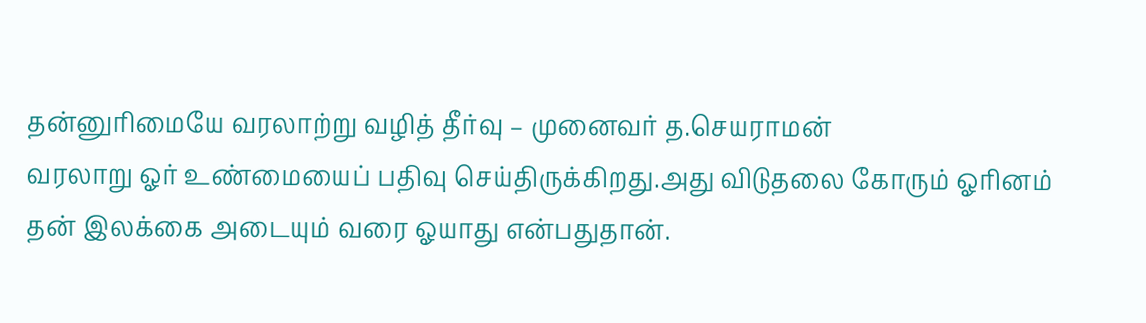தன்னுரிமையே வரலாற்று வழித் தீர்வு – முனைவர் த.செயராமன்
வரலாறு ஓர் உண்மையைப் பதிவு செய்திருக்கிறது.அது விடுதலை கோரும் ஓரினம் தன் இலக்கை அடையும் வரை ஓயாது என்பதுதான்.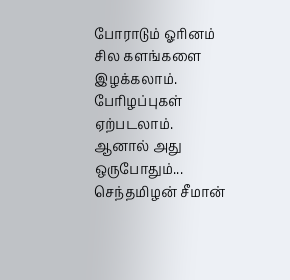போராடும் ஓரினம் சில களங்களை இழக்கலாம். பேரிழப்புகள் ஏற்படலாம். ஆனால் அது ஒருபோதும்...
செந்தமிழன் சீமான்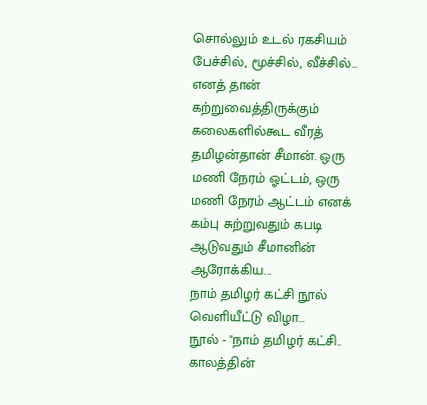சொல்லும் உடல் ரகசியம்
பேச்சில், மூச்சில், வீச்சில்… எனத் தான் கற்றுவைத்திருக்கும் கலைகளில்கூட வீரத் தமிழன்தான் சீமான். ஒரு மணி நேரம் ஓட்டம், ஒரு மணி நேரம் ஆட்டம் எனக் கம்பு சுற்றுவதும் கபடி ஆடுவதும் சீமானின் ஆரோக்கிய...
நாம் தமிழர் கட்சி நூல் வெளியீட்டு விழா…
நூல் - "நாம் தமிழர் கட்சி.. காலத்தின்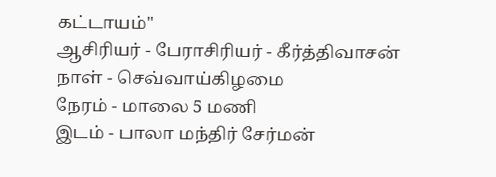கட்டாயம்"
ஆசிரியர் - பேராசிரியர் - கீர்த்திவாசன்
நாள் - செவ்வாய்கிழமை
நேரம் - மாலை 5 மணி
இடம் - பாலா மந்திர் சேர்மன்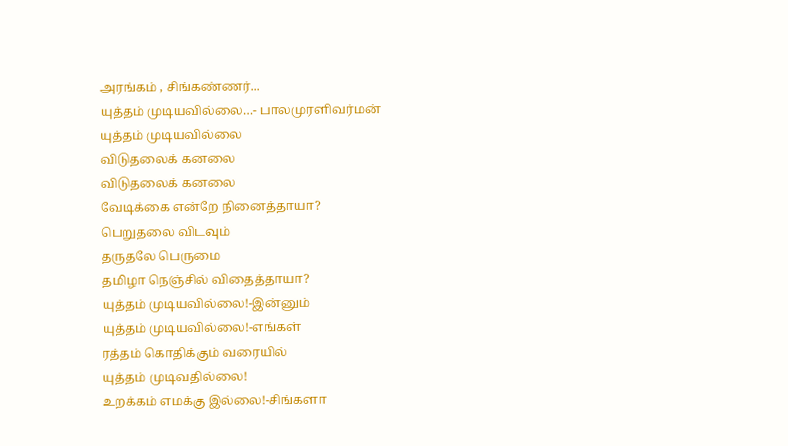அரங்கம் , சிங்கண்ணர்...
யுத்தம் முடியவில்லை…- பாலமுரளிவர்மன்
யுத்தம் முடியவில்லை
விடுதலைக் கனலை
விடுதலைக் கனலை
வேடிக்கை என்றே நினைத்தாயா?
பெறுதலை விடவும்
தருதலே பெருமை
தமிழா நெஞ்சில் விதைத்தாயா?
யுத்தம் முடியவில்லை!-இன்னும்
யுத்தம் முடியவில்லை!-எங்கள்
ரத்தம் கொதிக்கும் வரையில்
யுத்தம் முடிவதில்லை!
உறக்கம் எமக்கு இல்லை!-சிங்களா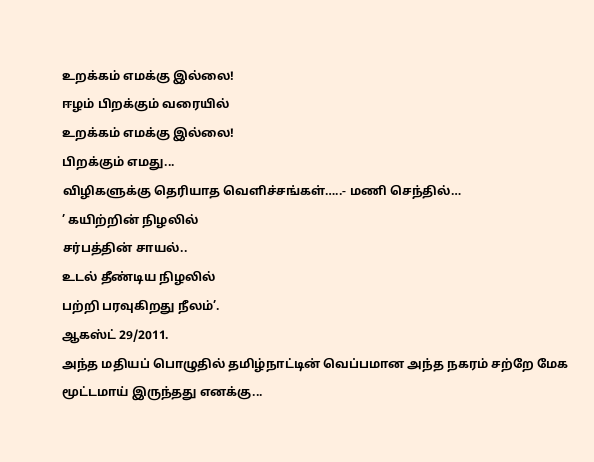உறக்கம் எமக்கு இல்லை!
ஈழம் பிறக்கும் வரையில்
உறக்கம் எமக்கு இல்லை!
பிறக்கும் எமது...
விழிகளுக்கு தெரியாத வெளிச்சங்கள்…..- மணி செந்தில்…
’ கயிற்றின் நிழலில்
சர்பத்தின் சாயல்..
உடல் தீண்டிய நிழலில்
பற்றி பரவுகிறது நீலம்’.
ஆகஸ்ட் 29/2011.
அந்த மதியப் பொழுதில் தமிழ்நாட்டின் வெப்பமான அந்த நகரம் சற்றே மேக மூட்டமாய் இருந்தது எனக்கு...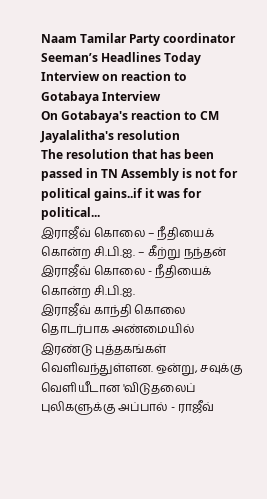Naam Tamilar Party coordinator Seeman’s Headlines Today Interview on reaction to Gotabaya Interview
On Gotabaya's reaction to CM Jayalalitha's resolution
The resolution that has been passed in TN Assembly is not for political gains..if it was for political...
இராஜீவ் கொலை – நீதியைக் கொன்ற சி.பி.ஐ. – கீற்று நந்தன்
இராஜீவ் கொலை - நீதியைக் கொன்ற சி.பி.ஐ.
இராஜீவ் காந்தி கொலை தொடர்பாக அண்மையில் இரண்டு புத்தகங்கள் வெளிவந்துள்ளன. ஒன்று, சவுக்கு வெளியீடான 'விடுதலைப் புலிகளுக்கு அப்பால் - ராஜீவ்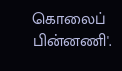கொலைப் பின்னணி'.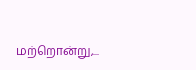மற்றொன்று,...